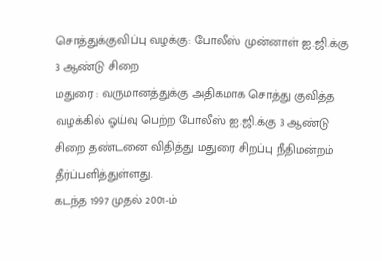சொத்துக்குவிப்பு வழக்கு: போலீஸ் முன்னாள் ஐ.ஜி.க்கு 3 ஆண்டு சிறை
மதுரை : வருமானத்துக்கு அதிகமாக சொத்து குவித்த வழக்கில் ஓய்வு பெற்ற போலீஸ் ஐ.ஜி.க்கு 3 ஆண்டு சிறை தண்டனை விதித்து மதுரை சிறப்பு நீதிமன்றம் தீர்ப்பளித்துள்ளது.
கடந்த 1997 முதல் 2001-ம்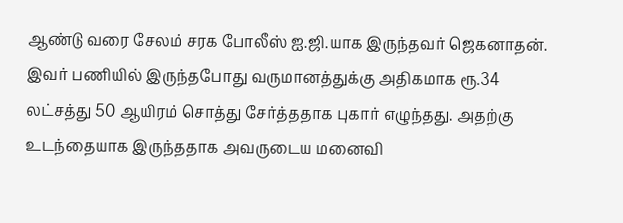ஆண்டு வரை சேலம் சரக போலீஸ் ஐ.ஜி.யாக இருந்தவர் ஜெகனாதன். இவர் பணியில் இருந்தபோது வருமானத்துக்கு அதிகமாக ரூ.34 லட்சத்து 50 ஆயிரம் சொத்து சேர்த்ததாக புகார் எழுந்தது. அதற்கு உடந்தையாக இருந்ததாக அவருடைய மனைவி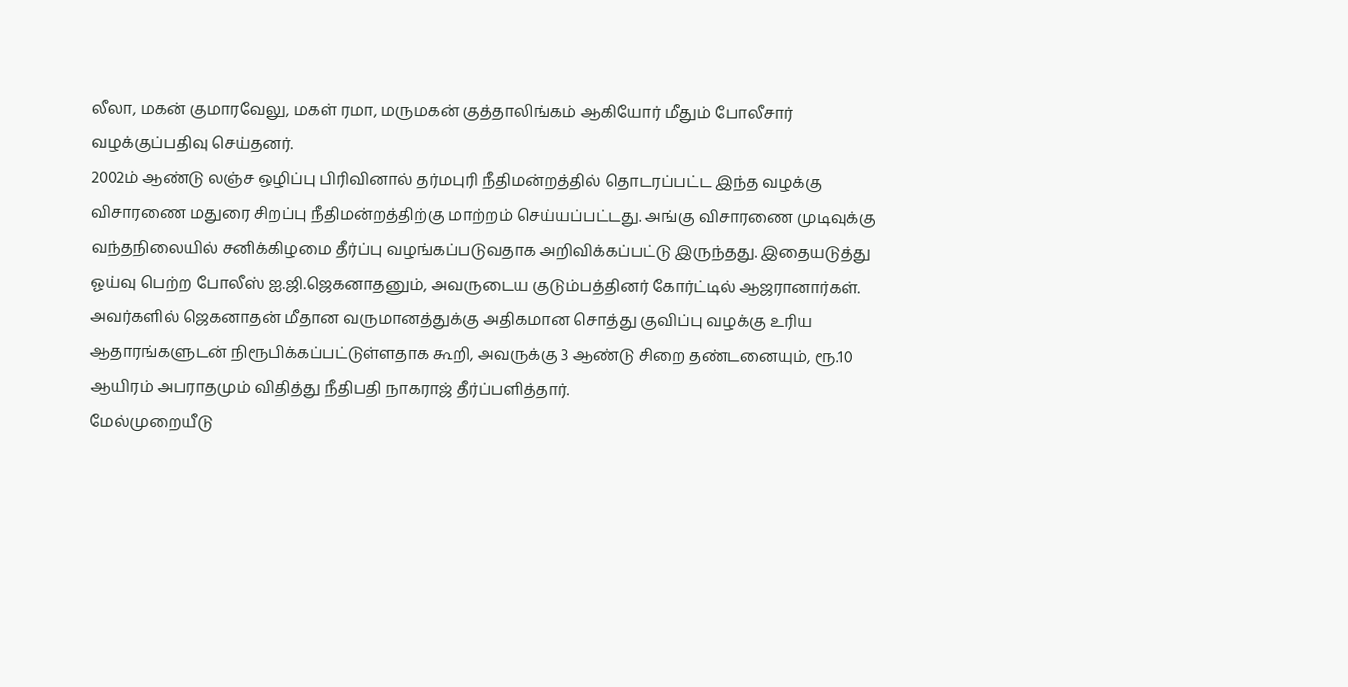லீலா, மகன் குமாரவேலு, மகள் ரமா, மருமகன் குத்தாலிங்கம் ஆகியோர் மீதும் போலீசார் வழக்குப்பதிவு செய்தனர்.
2002ம் ஆண்டு லஞ்ச ஒழிப்பு பிரிவினால் தர்மபுரி நீதிமன்றத்தில் தொடரப்பட்ட இந்த வழக்கு விசாரணை மதுரை சிறப்பு நீதிமன்றத்திற்கு மாற்றம் செய்யப்பட்டது. அங்கு விசாரணை முடிவுக்கு வந்தநிலையில் சனிக்கிழமை தீர்ப்பு வழங்கப்படுவதாக அறிவிக்கப்பட்டு இருந்தது. இதையடுத்து ஓய்வு பெற்ற போலீஸ் ஐ.ஜி.ஜெகனாதனும், அவருடைய குடும்பத்தினர் கோர்ட்டில் ஆஜரானார்கள்.
அவர்களில் ஜெகனாதன் மீதான வருமானத்துக்கு அதிகமான சொத்து குவிப்பு வழக்கு உரிய ஆதாரங்களுடன் நிரூபிக்கப்பட்டுள்ளதாக கூறி, அவருக்கு 3 ஆண்டு சிறை தண்டனையும், ரூ.10 ஆயிரம் அபராதமும் விதித்து நீதிபதி நாகராஜ் தீர்ப்பளித்தார்.
மேல்முறையீடு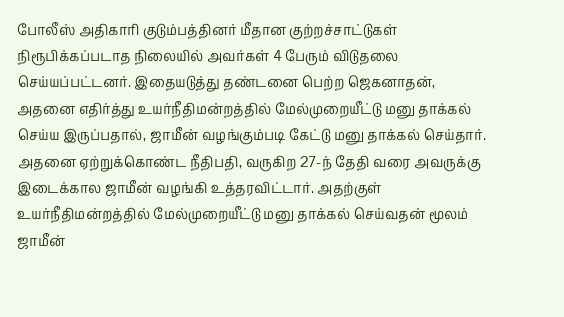போலீஸ் அதிகாரி குடும்பத்தினர் மீதான குற்றச்சாட்டுகள் நிரூபிக்கப்படாத நிலையில் அவர்கள் 4 பேரும் விடுதலை செய்யப்பட்டனர். இதையடுத்து தண்டனை பெற்ற ஜெகனாதன், அதனை எதிர்த்து உயர்நீதிமன்றத்தில் மேல்முறையீட்டு மனு தாக்கல் செய்ய இருப்பதால், ஜாமீன் வழங்கும்படி கேட்டு மனு தாக்கல் செய்தார்.
அதனை ஏற்றுக்கொண்ட நீதிபதி, வருகிற 27-ந் தேதி வரை அவருக்கு இடைக்கால ஜாமீன் வழங்கி உத்தரவிட்டார். அதற்குள் உயர்நீதிமன்றத்தில் மேல்முறையீட்டு மனு தாக்கல் செய்வதன் மூலம் ஜாமீன்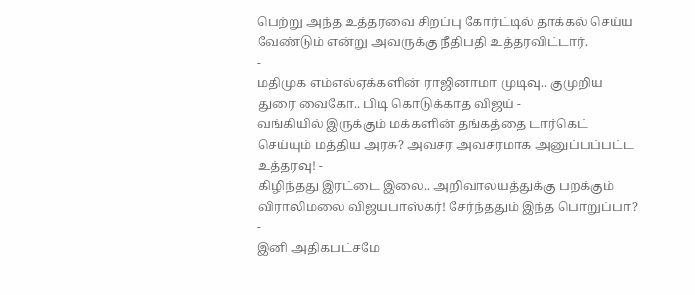பெற்று அந்த உத்தரவை சிறப்பு கோர்ட்டில் தாக்கல் செய்ய வேண்டும் என்று அவருக்கு நீதிபதி உத்தரவிட்டார்.
-
மதிமுக எம்எல்ஏக்களின் ராஜினாமா முடிவு.. குமுறிய துரை வைகோ.. பிடி கொடுக்காத விஜய் -
வங்கியில் இருக்கும் மக்களின் தங்கத்தை டார்கெட் செய்யும் மத்திய அரசு? அவசர அவசரமாக அனுப்பப்பட்ட உத்தரவு! -
கிழிந்தது இரட்டை இலை.. அறிவாலயத்துக்கு பறக்கும் விராலிமலை விஜயபாஸ்கர்! சேர்ந்ததும் இந்த பொறுப்பா? -
இனி அதிகபட்சமே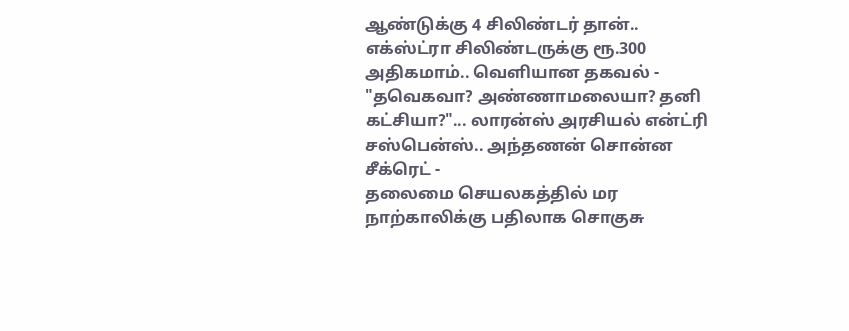ஆண்டுக்கு 4 சிலிண்டர் தான்.. எக்ஸ்ட்ரா சிலிண்டருக்கு ரூ.300 அதிகமாம்.. வெளியான தகவல் -
"தவெகவா? அண்ணாமலையா? தனி கட்சியா?"... லாரன்ஸ் அரசியல் என்ட்ரி சஸ்பென்ஸ்.. அந்தணன் சொன்ன சீக்ரெட் -
தலைமை செயலகத்தில் மர நாற்காலிக்கு பதிலாக சொகுசு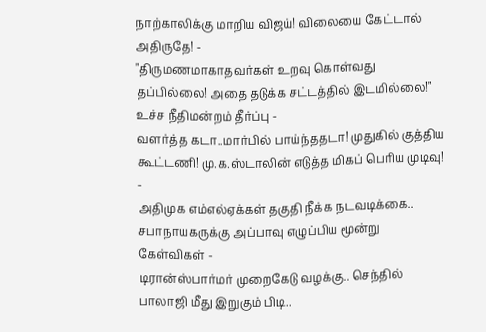நாற்காலிக்கு மாறிய விஜய்! விலையை கேட்டால் அதிருதே! -
"திருமணமாகாதவர்கள் உறவு கொள்வது தப்பில்லை! அதை தடுக்க சட்டத்தில் இடமில்லை!" உச்ச நீதிமன்றம் தீர்ப்பு -
வளர்த்த கடா..மார்பில் பாய்ந்ததடா! முதுகில் குத்திய கூட்டணி! மு.க.ஸ்டாலின் எடுத்த மிகப் பெரிய முடிவு! -
அதிமுக எம்எல்ஏக்கள் தகுதி நீக்க நடவடிக்கை.. சபாநாயகருக்கு அப்பாவு எழுப்பிய மூன்று கேள்விகள் -
டிரான்ஸ்பார்மர் முறைகேடு வழக்கு.. செந்தில் பாலாஜி மீது இறுகும் பிடி..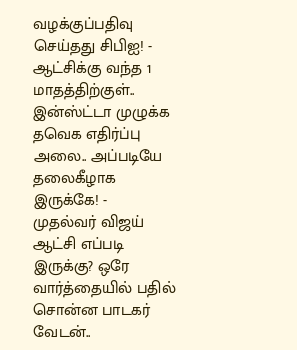வழக்குப்பதிவு செய்தது சிபிஐ! -
ஆட்சிக்கு வந்த 1 மாதத்திற்குள்.. இன்ஸ்ட்டா முழுக்க தவெக எதிர்ப்பு அலை.. அப்படியே தலைகீழாக இருக்கே! -
முதல்வர் விஜய் ஆட்சி எப்படி இருக்கு? ஒரே வார்த்தையில் பதில் சொன்ன பாடகர் வேடன்..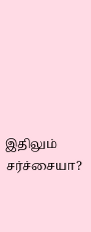இதிலும் சர்ச்சையா?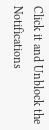Click it and Unblock the Notifications